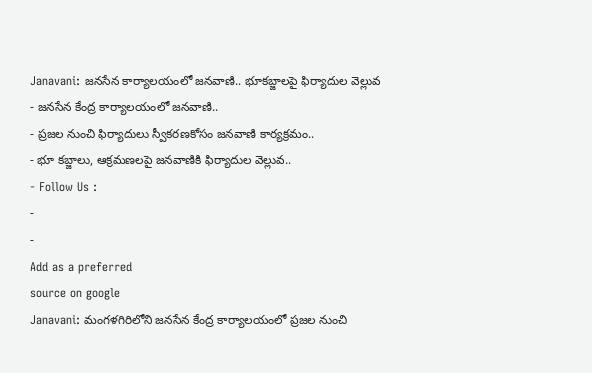Janavani: జనసేన కార్యాలయంలో జనవాణి.. భూకబ్జాలపై ఫిర్యాదుల వెల్లువ
- జనసేన కేంద్ర కార్యాలయంలో జనవాణి..
- ప్రజల నుంచి ఫిర్యాదులు స్వీకరణకోసం జనవాణి కార్యక్రమం..
- భూ కబ్జాలు, ఆక్రమణలపై జనవాణికి ఫిర్యాదుల వెల్లువ..
- Follow Us :
-
-
Add as a preferred
source on google
Janavani: మంగళగిరిలోని జనసేన కేంద్ర కార్యాలయంలో ప్రజల నుంచి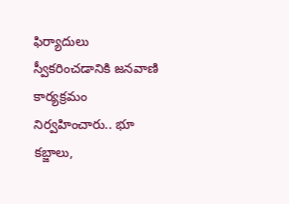ఫిర్యాదులు స్వీకరించడానికి జనవాణి కార్యక్రమం నిర్వహించారు.. భూ కబ్జాలు,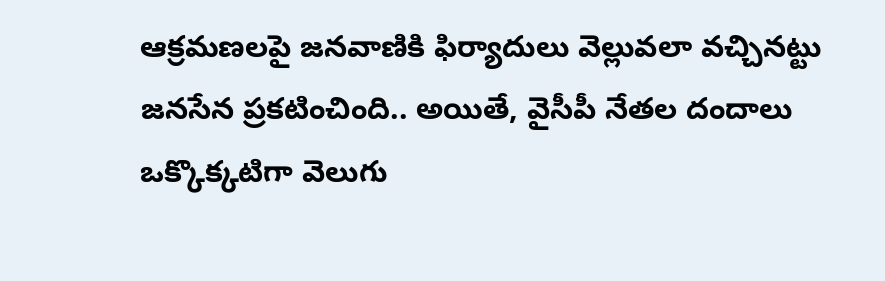ఆక్రమణలపై జనవాణికి ఫిర్యాదులు వెల్లువలా వచ్చినట్టు జనసేన ప్రకటించింది.. అయితే, వైసీపీ నేతల దందాలు ఒక్కొక్కటిగా వెలుగు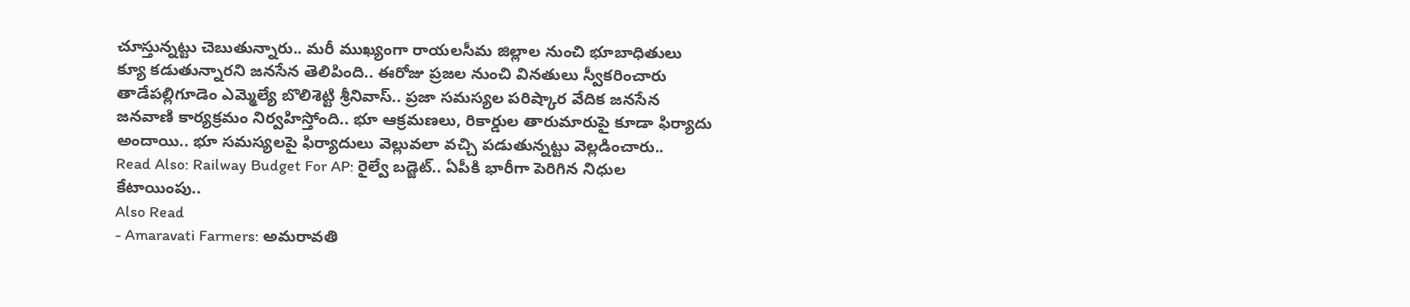చూస్తున్నట్టు చెబుతున్నారు.. మరీ ముఖ్యంగా రాయలసీమ జిల్లాల నుంచి భూబాధితులు క్యూ కడుతున్నారని జనసేన తెలిపింది.. ఈరోజు ప్రజల నుంచి వినతులు స్వీకరించారు తాడేపల్లిగూడెం ఎమ్మెల్యే బొలిశెట్టి శ్రీనివాస్.. ప్రజా సమస్యల పరిష్కార వేదిక జనసేన జనవాణి కార్యక్రమం నిర్వహిస్తోంది.. భూ ఆక్రమణలు, రికార్డుల తారుమారుపై కూడా ఫిర్యాదు అందాయి.. భూ సమస్యలపై ఫిర్యాదులు వెల్లువలా వచ్చి పడుతున్నట్టు వెల్లడించారు..
Read Also: Railway Budget For AP: రైల్వే బడ్జెట్.. ఏపీకి భారీగా పెరిగిన నిధుల కేటాయింపు..
Also Read
- Amaravati Farmers: అమరావతి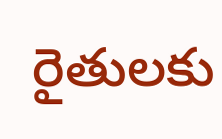రైతులకు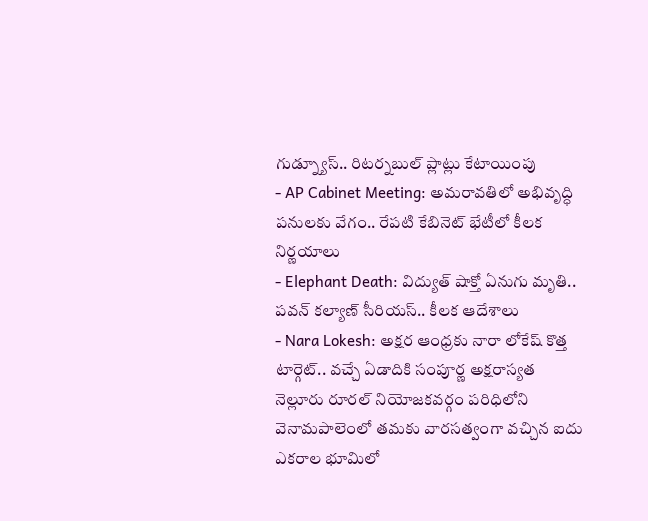గుడ్న్యూస్.. రిటర్నబుల్ ప్లాట్లు కేటాయింపు
- AP Cabinet Meeting: అమరావతిలో అభివృద్ధి పనులకు వేగం.. రేపటి కేబినెట్ భేటీలో కీలక నిర్ణయాలు
- Elephant Death: విద్యుత్ షాక్తో ఏనుగు మృతి.. పవన్ కల్యాణ్ సీరియస్.. కీలక ఆదేశాలు
- Nara Lokesh: అక్షర ఆంధ్రకు నారా లోకేష్ కొత్త టార్గెట్.. వచ్చే ఏడాదికి సంపూర్ణ అక్షరాస్యత
నెల్లూరు రూరల్ నియోజకవర్గం పరిధిలోని వెనామపాలెంలో తమకు వారసత్వంగా వచ్చిన ఐదు ఎకరాల భూమిలో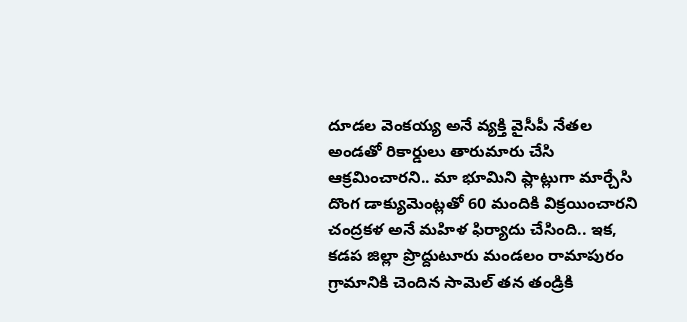దూడల వెంకయ్య అనే వ్యక్తి వైసీపీ నేతల అండతో రికార్డులు తారుమారు చేసి ఆక్రమించారని.. మా భూమిని ప్లాట్లుగా మార్చేసి దొంగ డాక్యుమెంట్లతో 60 మందికి విక్రయించారని చంద్రకళ అనే మహిళ ఫిర్యాదు చేసింది.. ఇక, కడప జిల్లా ప్రొద్దుటూరు మండలం రామాపురం గ్రామానికి చెందిన సామెల్ తన తండ్రికి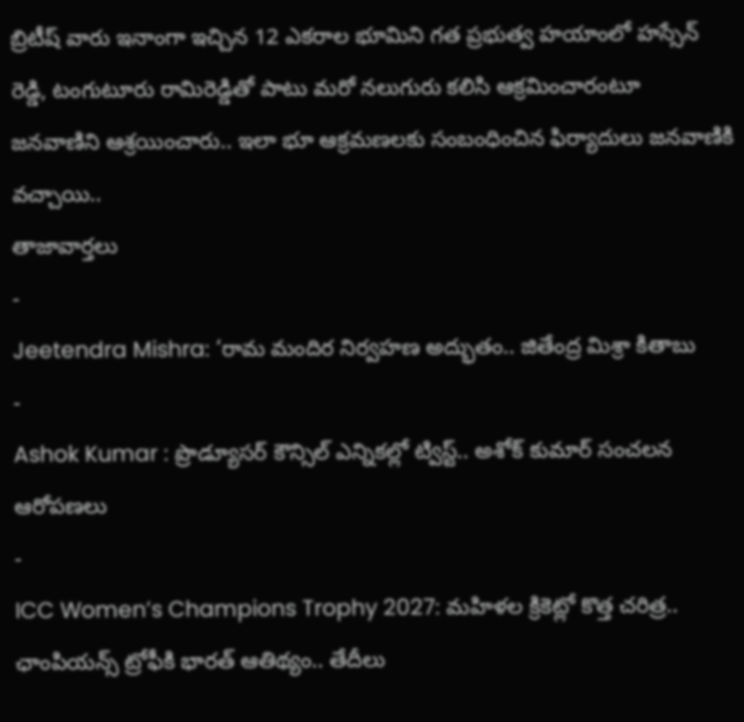బ్రిటీష్ వారు ఇనాంగా ఇచ్చిన 12 ఎకరాల భూమిని గత ప్రభుత్వ హయాంలో హస్సేన్ రెడ్డి, టంగుటూరు రామిరెడ్డితో పాటు మరో నలుగురు కలిసి ఆక్రమించారంటూ జనవాణిని ఆశ్రయించారు.. ఇలా భూ ఆక్రమణలకు సంబంధించిన ఫిర్యాదులు జనవాణికి వచ్చాయి..
తాజావార్తలు
-
Jeetendra Mishra: ‘రామ మందిర నిర్వహణ అద్భుతం.. జితేంద్ర మిశ్రా కితాబు
-
Ashok Kumar : ప్రొడ్యూసర్ కౌన్సిల్ ఎన్నికల్లో ట్విస్ట్.. అశోక్ కుమార్ సంచలన ఆరోపణలు
-
ICC Women’s Champions Trophy 2027: మహిళల క్రికెట్లో కొత్త చరిత్ర.. ఛాంపియన్స్ ట్రోఫీకి భారత్ ఆతిథ్యం.. తేదీలు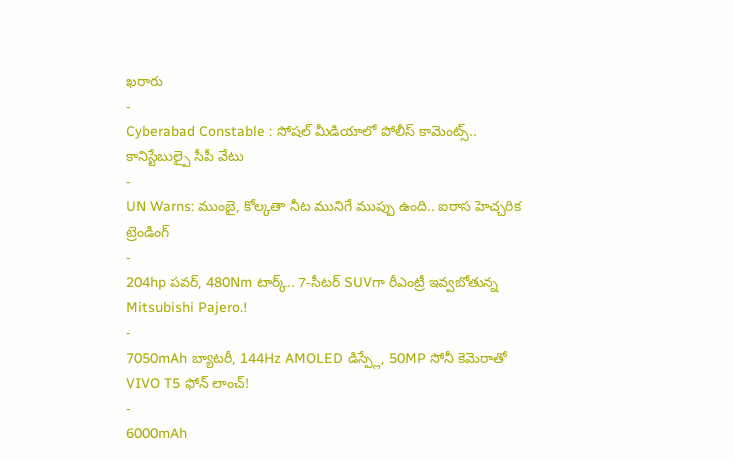ఖరారు
-
Cyberabad Constable : సోషల్ మీడియాలో పోలీస్ కామెంట్స్.. కానిస్టేబుల్పై సీపీ వేటు
-
UN Warns: ముంబై, కోల్కతా నీట మునిగే ముప్పు ఉంది.. ఐరాస హెచ్చరిక
ట్రెండింగ్
-
204hp పవర్, 480Nm టార్క్.. 7-సీటర్ SUVగా రీఎంట్రీ ఇవ్వబోతున్న Mitsubishi Pajero.!
-
7050mAh బ్యాటరీ, 144Hz AMOLED డిస్ప్లే, 50MP సోనీ కెమెరాతో VIVO T5 ఫోన్ లాంచ్!
-
6000mAh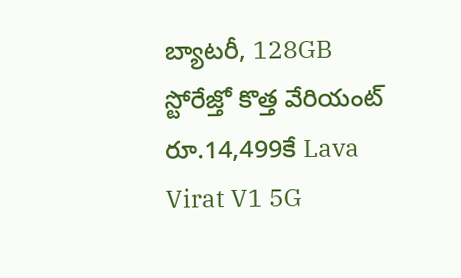బ్యాటరీ, 128GB స్టోరేజ్తో కొత్త వేరియంట్ రూ.14,499కే Lava Virat V1 5G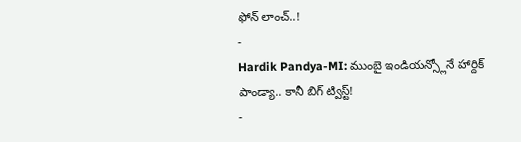ఫోన్ లాంచ్..!
-
Hardik Pandya-MI: ముంబై ఇండియన్స్లోనే హార్దిక్ పాండ్యా.. కానీ బిగ్ ట్విస్ట్!
-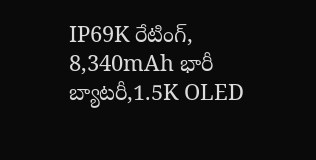IP69K రేటింగ్, 8,340mAh భారీ బ్యాటరీ,1.5K OLED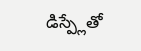డిస్ప్లేతో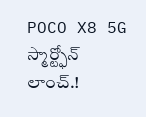POCO X8 5G స్మార్ట్ఫోన్ లాంచ్.!